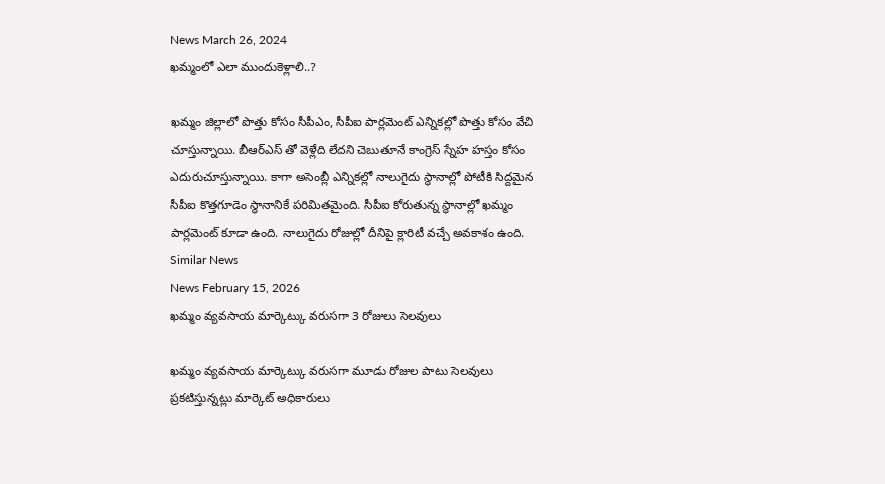News March 26, 2024
ఖమ్మంలో ఎలా ముందుకెళ్లాలి..?

ఖమ్మం జిల్లాలో పొత్తు కోసం సీపీఎం, సీపీఐ పార్లమెంట్ ఎన్నికల్లో పొత్తు కోసం వేచి చూస్తున్నాయి. బీఆర్ఎస్ తో వెళ్లేది లేదని చెబుతూనే కాంగ్రెస్ స్నేహ హస్తం కోసం ఎదురుచూస్తున్నాయి. కాగా అసెంబ్లీ ఎన్నికల్లో నాలుగైదు స్థానాల్లో పోటీకి సిద్దమైన సీపీఐ కొత్తగూడెం స్థానానికే పరిమితమైంది. సీపీఐ కోరుతున్న స్థానాల్లో ఖమ్మం పార్లమెంట్ కూడా ఉంది. నాలుగైదు రోజుల్లో దీనిపై క్లారిటీ వచ్చే అవకాశం ఉంది.
Similar News
News February 15, 2026
ఖమ్మం వ్యవసాయ మార్కెట్కు వరుసగా 3 రోజులు సెలవులు

ఖమ్మం వ్యవసాయ మార్కెట్కు వరుసగా మూడు రోజుల పాటు సెలవులు ప్రకటిస్తున్నట్లు మార్కెట్ అధికారులు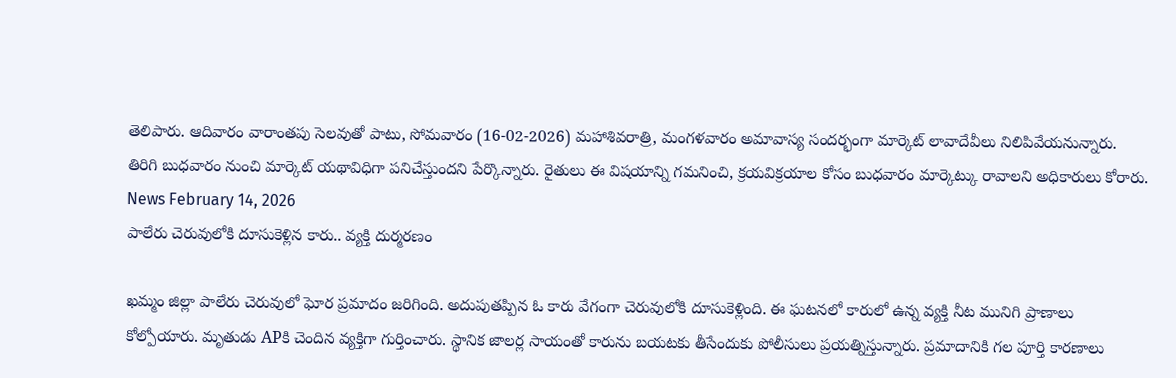తెలిపారు. ఆదివారం వారాంతపు సెలవుతో పాటు, సోమవారం (16-02-2026) మహాశివరాత్రి, మంగళవారం అమావాస్య సందర్భంగా మార్కెట్ లావాదేవీలు నిలిపివేయనున్నారు. తిరిగి బుధవారం నుంచి మార్కెట్ యథావిధిగా పనిచేస్తుందని పేర్కొన్నారు. రైతులు ఈ విషయాన్ని గమనించి, క్రయవిక్రయాల కోసం బుధవారం మార్కెట్కు రావాలని అధికారులు కోరారు.
News February 14, 2026
పాలేరు చెరువులోకి దూసుకెళ్లిన కారు.. వ్యక్తి దుర్మరణం

ఖమ్మం జిల్లా పాలేరు చెరువులో ఘోర ప్రమాదం జరిగింది. అదుపుతప్పిన ఓ కారు వేగంగా చెరువులోకి దూసుకెళ్లింది. ఈ ఘటనలో కారులో ఉన్న వ్యక్తి నీట మునిగి ప్రాణాలు కోల్పోయారు. మృతుడు APకి చెందిన వ్యక్తిగా గుర్తించారు. స్థానిక జాలర్ల సాయంతో కారును బయటకు తీసేందుకు పోలీసులు ప్రయత్నిస్తున్నారు. ప్రమాదానికి గల పూర్తి కారణాలు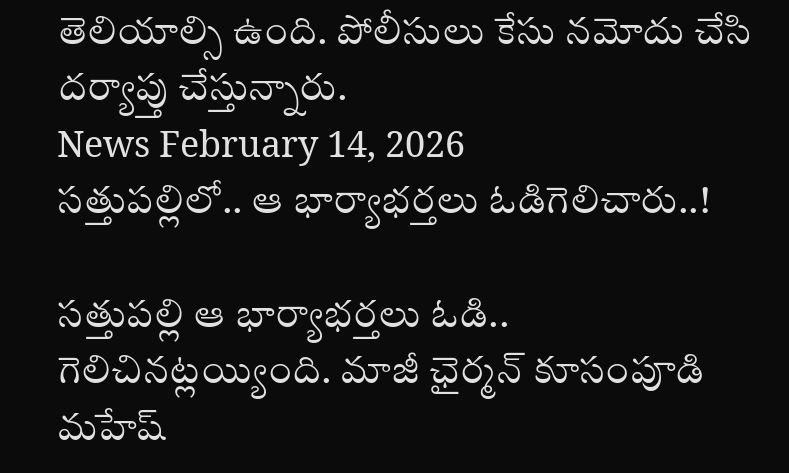తెలియాల్సి ఉంది. పోలీసులు కేసు నమోదు చేసి దర్యాప్తు చేస్తున్నారు.
News February 14, 2026
సత్తుపల్లిలో.. ఆ భార్యాభర్తలు ఓడిగెలిచారు..!

సత్తుపల్లి ఆ భార్యాభర్తలు ఓడి.. గెలిచినట్లయ్యింది. మాజీ ఛైర్మన్ కూసంపూడి మహేష్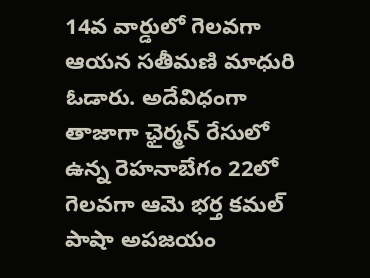14వ వార్డులో గెలవగా ఆయన సతీమణి మాధురి ఓడారు. అదేవిధంగా తాజాగా ఛైర్మన్ రేసులో ఉన్న రెహనాబేగం 22లో గెలవగా ఆమె భర్త కమల్ పాషా అపజయం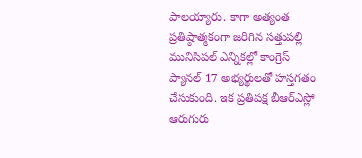పాలయ్యారు. కాగా అత్యంత ప్రతిష్ఠాత్మకంగా జరిగిన సత్తుపల్లి మునిసిపల్ ఎన్నికల్లో కాంగ్రెస్ ప్యానల్ 17 అభ్యర్థులతో హస్తగతం చేసుకుంది. ఇక ప్రతిపక్ష బీఆర్ఎస్లో ఆరుగురు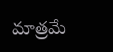మాత్రమే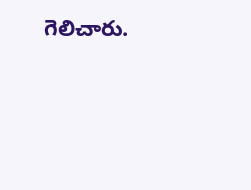గెలిచారు.